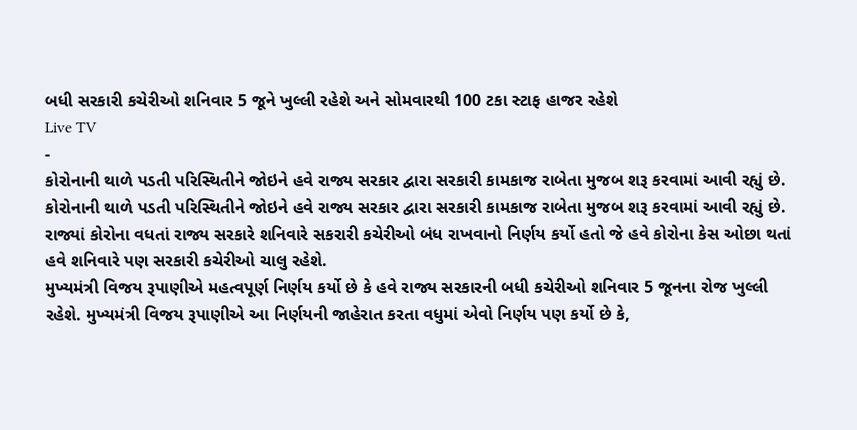બધી સરકારી કચેરીઓ શનિવાર 5 જૂને ખુલ્લી રહેશે અને સોમવારથી 100 ટકા સ્ટાફ હાજર રહેશે
Live TV
-
કોરોનાની થાળે પડતી પરિસ્થિતીને જોઇને હવે રાજ્ય સરકાર દ્વારા સરકારી કામકાજ રાબેતા મુજબ શરૂ કરવામાં આવી રહ્યું છે.
કોરોનાની થાળે પડતી પરિસ્થિતીને જોઇને હવે રાજ્ય સરકાર દ્વારા સરકારી કામકાજ રાબેતા મુજબ શરૂ કરવામાં આવી રહ્યું છે. રાજ્યાં કોરોના વધતાં રાજ્ય સરકારે શનિવારે સકરારી કચેરીઓ બંધ રાખવાનો નિર્ણય કર્યો હતો જે હવે કોરોના કેસ ઓછા થતાં હવે શનિવારે પણ સરકારી કચેરીઓ ચાલુ રહેશે.
મુખ્યમંત્રી વિજય રૂપાણીએ મહત્વપૂર્ણ નિર્ણય કર્યો છે કે હવે રાજ્ય સરકારની બધી કચેરીઓ શનિવાર 5 જૂનના રોજ ખુલ્લી રહેશે. મુખ્યમંત્રી વિજય રૂપાણીએ આ નિર્ણયની જાહેરાત કરતા વધુમાં એવો નિર્ણય પણ કર્યો છે કે,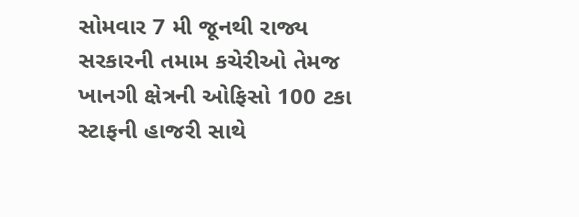સોમવાર 7 મી જૂનથી રાજ્ય સરકારની તમામ કચેરીઓ તેમજ ખાનગી ક્ષેત્રની ઓફિસો 100 ટકા સ્ટાફની હાજરી સાથે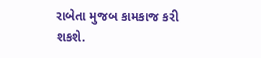રાબેતા મુજબ કામકાજ કરી શકશે.